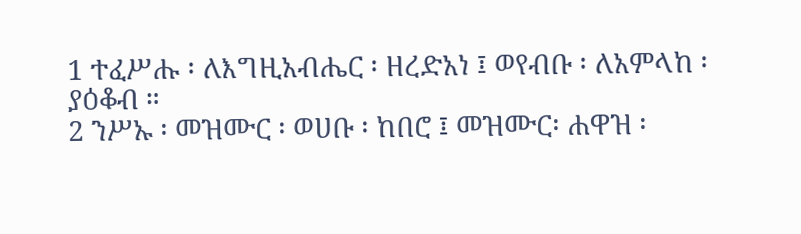1 ተፈሥሑ ፡ ለእግዚአብሔር ፡ ዘረድአነ ፤ ወየብቡ ፡ ለአምላከ ፡ ያዕቆብ ።
2 ንሥኡ ፡ መዝሙር ፡ ወሀቡ ፡ ከበሮ ፤ መዝሙር፡ ሐዋዝ ፡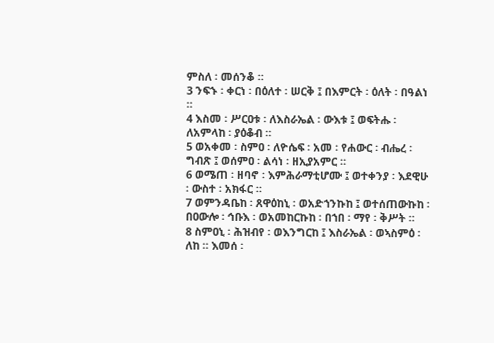ምስለ ፡ መሰንቆ ።
3 ንፍኁ ፡ ቀርነ ፡ በዕለተ ፡ ሠርቅ ፤ በእምርት ፡ ዕለት ፡ በዓልነ ።
4 እስመ ፡ ሥርዐቱ ፡ ለእስራኤል ፡ ውእቱ ፤ ወፍትሑ ፡ ለአምላከ ፡ ያዕቆብ ።
5 ወአቀመ ፡ ስምዐ ፡ ለዮሴፍ ፡ አመ ፡ የሐውር ፡ ብሔረ ፡ ግብጽ ፤ ወሰምዐ ፡ ልሳነ ፡ ዘኢያአምር ።
6 ወሜጠ ፡ ዘባኖ ፡ እምሕራማቲሆሙ ፤ ወተቀንያ ፡ እደዊሁ ፡ ውስተ ፡ አክፋር ።
7 ወምንዳቤከ ፡ ጸዋዕከኒ ፡ ወአድኀንኩከ ፤ ወተሰጠውኩከ ፡ በዐውሎ ፡ ኅቡእ ፡ ወአመከርኩከ ፡ በኀበ ፡ ማየ ፡ ቅሥት ።
8 ስምዐኒ ፡ ሕዝብየ ፡ ወእንግርከ ፤ እስራኤል ፡ ወኣስምዕ ፡ ለከ ። እመሰ ፡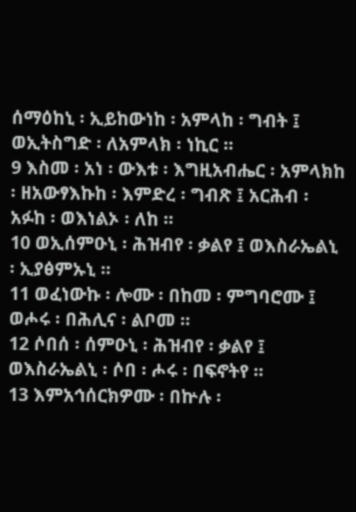ሰማዕከኒ ፡ ኢይከውነከ ፡ አምላከ ፡ ግብት ፤ ወኢትስግድ ፡ ለአምላክ ፡ ነኪር ።
9 እስመ ፡ አነ ፡ ውእቱ ፡ እግዚአብሔር ፡ አምላክከ ፡ ዘአውፃእኩከ ፡ እምድረ ፡ ግብጽ ፤ አርሕብ ፡ አፉከ ፡ ወእነልኦ ፡ ለከ ።
10 ወኢሰምዑኒ ፡ ሕዝብየ ፡ ቃልየ ፤ ወእስራኤልኒ ፡ ኢያፅምኡኒ ።
11 ወፈነውኩ ፡ ሎሙ ፡ በከመ ፡ ምግባሮሙ ፤ ወሖሩ ፡ በሕሊና ፡ ልቦመ ።
12 ሶበሰ ፡ ሰምዑኒ ፡ ሕዝብየ ፡ ቃልየ ፤ ወእስራኤልኒ ፡ ሶበ ፡ ሖሩ ፡ በፍኖትየ ።
13 እምአኅሰርክዎሙ ፡ በኵሉ ፡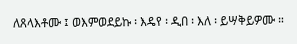ለጸላእቶሙ ፤ ወእምወደይኩ ፡ እዴየ ፡ ዲበ ፡ እለ ፡ ይሣቅይዎሙ ።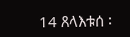14 ጸላእቱሰ ፡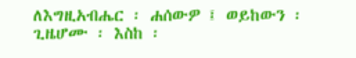ለእግዚአብሔር ፡ ሐሰውዎ ፤ ወይከውን ፡ ጊዜሆሙ ፡ እስከ ፡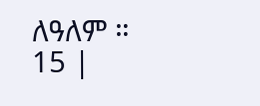ለዓለም ።
15 |